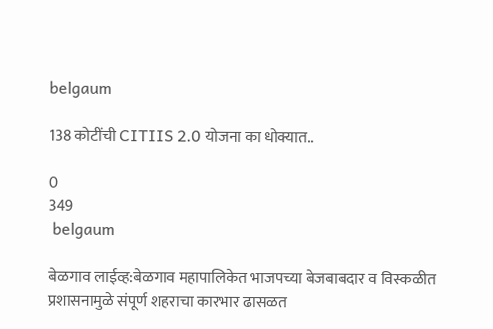belgaum

138 कोटींची CITIIS 2.0 योजना का धोक्यात..

0
349
 belgaum

बेळगाव लाईव्ह:बेळगाव महापालिकेत भाजपच्या बेजबाबदार व विस्कळीत प्रशासनामुळे संपूर्ण शहराचा कारभार ढासळत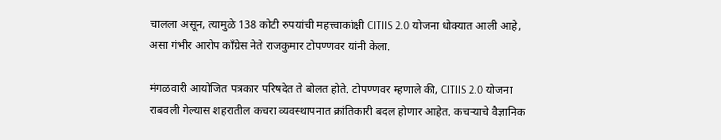चालला असून, त्यामुळे 138 कोटी रुपयांची महत्त्वाकांक्षी CITIIS 2.0 योजना धोक्यात आली आहे, असा गंभीर आरोप काँग्रेस नेते राजकुमार टोपण्णवर यांनी केला.

मंगळवारी आयोजित पत्रकार परिषदेत ते बोलत होते. टोपण्णवर म्हणाले की, CITIIS 2.0 योजना राबवली गेल्यास शहरातील कचरा व्यवस्थापनात क्रांतिकारी बदल होणार आहेत. कचऱ्याचे वैज्ञानिक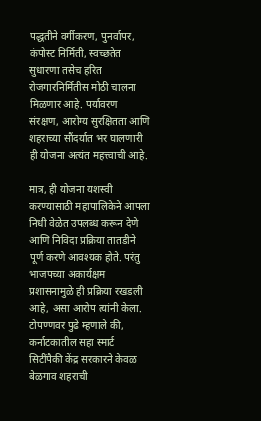पद्धतीने वर्गीकरण, पुनर्वापर, कंपोस्ट निर्मिती, स्वच्छतेत सुधारणा तसेच हरित रोजगारनिर्मितीस मोठी चालना मिळणार आहे. पर्यावरण संरक्षण, आरोग्य सुरक्षितता आणि शहराच्या सौंदर्यात भर घालणारी ही योजना अत्यंत महत्त्वाची आहे.

मात्र, ही योजना यशस्वी करण्यासाठी महापालिकेने आपला निधी वेळेत उपलब्ध करून देणे आणि निविदा प्रक्रिया तातडीने पूर्ण करणे आवश्यक होते. परंतु भाजपच्या अकार्यक्षम प्रशासनामुळे ही प्रक्रिया रखडली आहे, असा आरोप त्यांनी केला.
टोपण्णवर पुढे म्हणाले की, कर्नाटकातील सहा स्मार्ट सिटींपैकी केंद्र सरकारने केवळ बेळगाव शहराची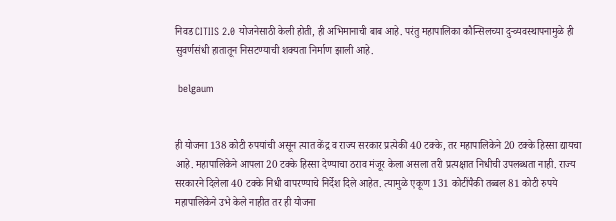निवड CITIIS 2.0 योजनेसाठी केली होती, ही अभिमानाची बाब आहे. परंतु महापालिका कौन्सिलच्या दुर्‍व्यवस्थापनामुळे ही सुवर्णसंधी हातातून निसटण्याची शक्यता निर्माण झाली आहे.

 belgaum


ही योजना 138 कोटी रुपयांची असून त्यात केंद्र व राज्य सरकार प्रत्येकी 40 टक्के, तर महापालिकेने 20 टक्के हिस्सा द्यायचा आहे. महापालिकेने आपला 20 टक्के हिस्सा देण्याचा ठराव मंजूर केला असला तरी प्रत्यक्षात निधीची उपलब्धता नाही. राज्य सरकारने दिलेला 40 टक्के निधी वापरण्याचे निर्देश दिले आहेत. त्यामुळे एकूण 131 कोटींपैकी तब्बल 81 कोटी रुपये महापालिकेने उभे केले नाहीत तर ही योजना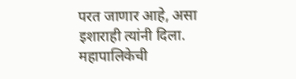परत जाणार आहे, असा इशाराही त्यांनी दिला.
महापालिकेची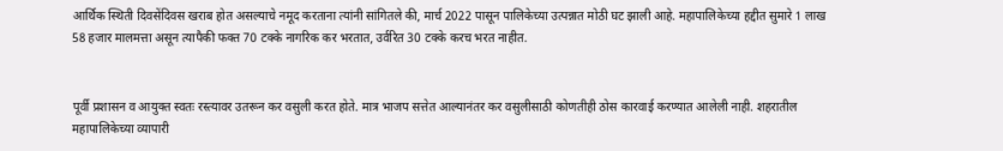आर्थिक स्थिती दिवसेंदिवस खराब होत असल्याचे नमूद करताना त्यांनी सांगितले की, मार्च 2022 पासून पालिकेच्या उत्पन्नात मोठी घट झाली आहे. महापालिकेच्या हद्दीत सुमारे 1 लाख 58 हजार मालमत्ता असून त्यापैकी फक्त 70 टक्के नागरिक कर भरतात, उर्वरित 30 टक्के करच भरत नाहीत.


पूर्वी प्रशासन व आयुक्त स्वतः रस्त्यावर उतरून कर वसुली करत होते. मात्र भाजप सत्तेत आल्यानंतर कर वसुलीसाठी कोणतीही ठोस कारवाई करण्यात आलेली नाही. शहरातील महापालिकेच्या व्यापारी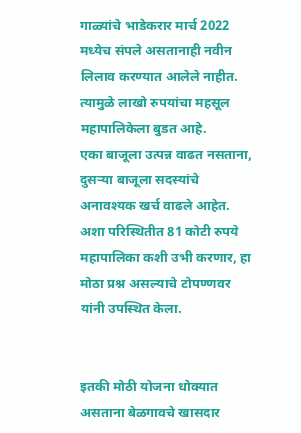गाळ्यांचे भाडेकरार मार्च 2022 मध्येच संपले असतानाही नवीन लिलाव करण्यात आलेले नाहीत. त्यामुळे लाखो रुपयांचा महसूल महापालिकेला बुडत आहे.
एका बाजूला उत्पन्न वाढत नसताना, दुसऱ्या बाजूला सदस्यांचे अनावश्यक खर्च वाढले आहेत. अशा परिस्थितीत 81 कोटी रुपये महापालिका कशी उभी करणार, हा मोठा प्रश्न असल्याचे टोपण्णवर यांनी उपस्थित केला.


इतकी मोठी योजना धोक्यात असताना बेळगावचे खासदार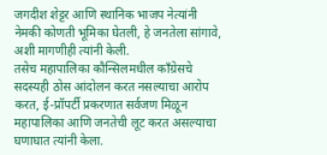जगदीश शेट्टर आणि स्थानिक भाजप नेत्यांनी नेमकी कोणती भूमिका घेतली, हे जनतेला सांगावे, अशी मागणीही त्यांनी केली.
तसेच महापालिका कौन्सिलमधील काँग्रेसचे सदस्यही ठोस आंदोलन करत नसल्याचा आरोप करत, ई-प्रॉपर्टी प्रकरणात सर्वजण मिळून महापालिका आणि जनतेची लूट करत असल्याचा घणाघात त्यांनी केला.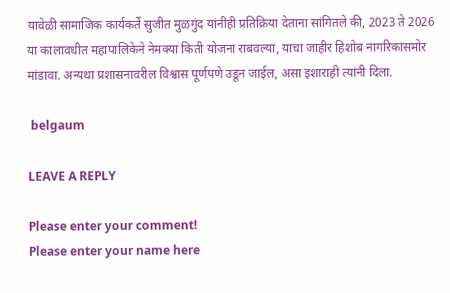यावेळी सामाजिक कार्यकर्ते सुजीत मुळगुंद यांनीही प्रतिक्रिया देताना सांगितले की, 2023 ते 2026 या कालावधीत महापालिकेने नेमक्या किती योजना राबवल्या, याचा जाहीर हिशोब नागरिकांसमोर मांडावा. अन्यथा प्रशासनावरील विश्वास पूर्णपणे उडून जाईल, असा इशाराही त्यांनी दिला.

 belgaum

LEAVE A REPLY

Please enter your comment!
Please enter your name here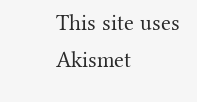This site uses Akismet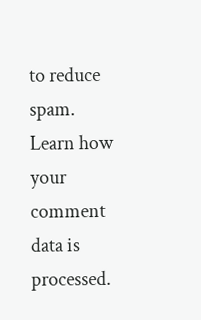to reduce spam. Learn how your comment data is processed.